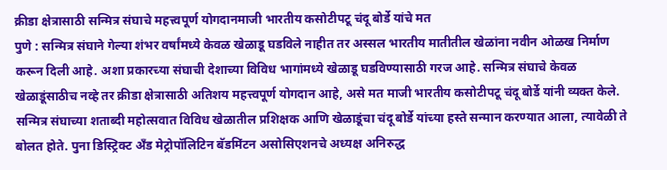क्रीडा क्षेत्रासाठी सन्मित्र संघाचे महत्त्वपूर्ण योगदानमाजी भारतीय कसोटीपटू चंदू बोर्डे यांचे मत
पुणे : सन्मित्र संघाने गेल्या शंभर वर्षांमध्ये केवळ खेळाडू घडविले नाहीत तर अस्सल भारतीय मातीतील खेळांना नवीन ओळख निर्माण करून दिली आहे. अशा प्रकारच्या संघाची देशाच्या विविध भागांमध्ये खेळाडू घडविण्यासाठी गरज आहे. सन्मित्र संघाचे केवळ खेळाडूंसाठीच नव्हे तर क्रीडा क्षेत्रासाठी अतिशय महत्त्वपूर्ण योगदान आहे, असे मत माजी भारतीय कसोटीपटू चंदू बोर्डे यांनी व्यक्त केले.
सन्मित्र संघाच्या शताब्दी महोत्सवात विविध खेळातील प्रशिक्षक आणि खेळाडूंचा चंदू बोर्डे यांच्या हस्ते सन्मान करण्यात आला, त्यावेळी ते बोलत होते. पुना डिस्ट्रिक्ट अँड मेट्रोपॉलिटिन बॅडमिंटन असोसिएशनचे अध्यक्ष अनिरुद्ध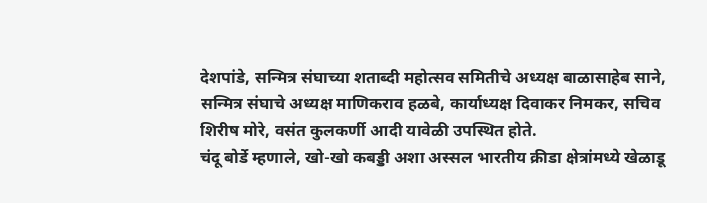देशपांडे, सन्मित्र संघाच्या शताब्दी महोत्सव समितीचे अध्यक्ष बाळासाहेब साने, सन्मित्र संघाचे अध्यक्ष माणिकराव हळबे, कार्याध्यक्ष दिवाकर निमकर, सचिव शिरीष मोरे, वसंत कुलकर्णी आदी यावेळी उपस्थित होते.
चंदू बोर्डे म्हणाले, खो-खो कबड्डी अशा अस्सल भारतीय क्रीडा क्षेत्रांमध्ये खेळाडू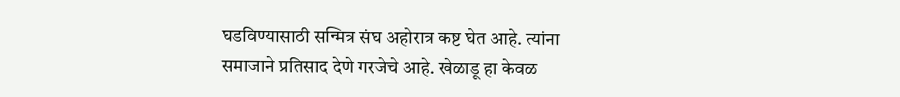घडविण्यासाठी सन्मित्र संघ अहोरात्र कष्ट घेत आहे. त्यांना समाजाने प्रतिसाद देणे गरजेचे आहे. खेळाडू हा केवळ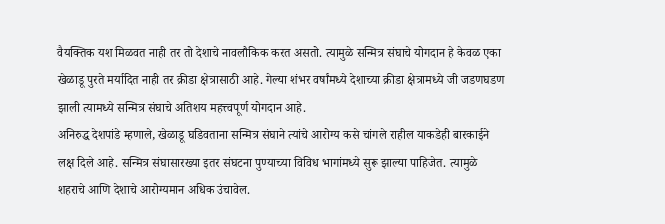वैयक्तिक यश मिळवत नाही तर तो देशाचे नावलौकिक करत असतो. त्यामुळे सन्मित्र संघाचे योगदान हे केवळ एका खेळाडू पुरते मर्यादित नाही तर क्रीडा क्षेत्रासाठी आहे. गेल्या शंभर वर्षांमध्ये देशाच्या क्रीडा क्षेत्रामध्ये जी जडणघडण झाली त्यामध्ये सन्मित्र संघाचे अतिशय महत्त्वपूर्ण योगदान आहे.
अनिरुद्ध देशपांडे म्हणाले, खेळाडू घडिवताना सन्मित्र संघाने त्यांचे आरोग्य कसे चांगले राहील याकडेही बारकाईने लक्ष दिले आहे. सन्मित्र संघासारख्या इतर संघटना पुण्याच्या विविध भागांमध्ये सुरू झाल्या पाहिजेत. त्यामुळे शहराचे आणि देशाचे आरोग्यमान अधिक उंचावेल.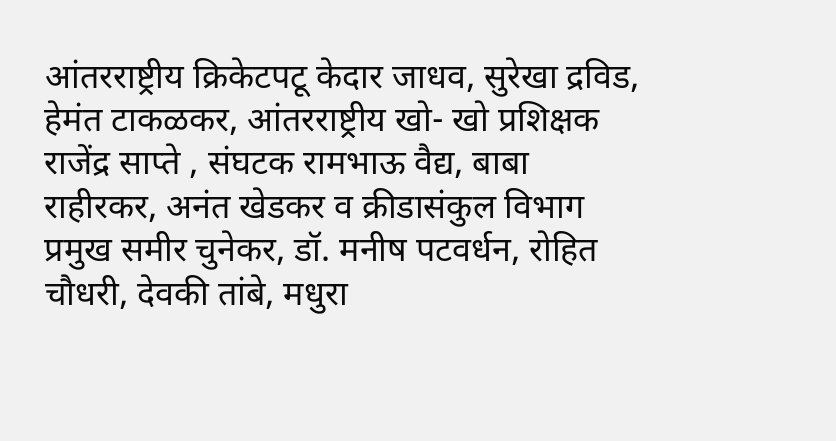आंतरराष्ट्रीय क्रिकेटपटू केदार जाधव, सुरेखा द्रविड, हेमंत टाकळकर, आंतरराष्ट्रीय खो- खो प्रशिक्षक राजेंद्र साप्ते , संघटक रामभाऊ वैद्य, बाबा राहीरकर, अनंत खेडकर व क्रीडासंकुल विभाग प्रमुख समीर चुनेकर, डॉ. मनीष पटवर्धन, रोहित चौधरी, देवकी तांबे, मधुरा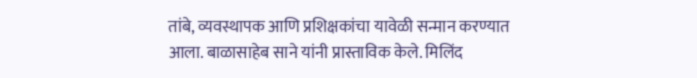तांबे, व्यवस्थापक आणि प्रशिक्षकांचा यावेळी सन्मान करण्यात आला. बाळासाहेब साने यांनी प्रास्ताविक केले. मिलिंद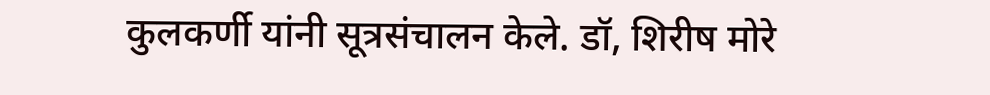कुलकर्णी यांनी सूत्रसंचालन केले. डॉ, शिरीष मोरे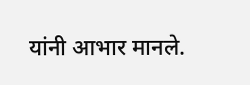यांनी आभार मानले.